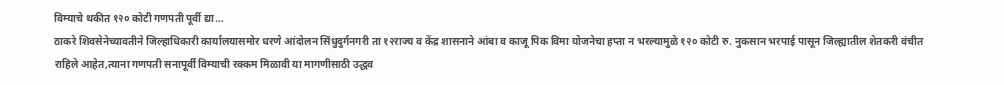विम्याचे थकीत १२० कोटी गणपती पूर्वी द्या…
ठाकरे शिवसेनेच्यावतीने जिल्हाधिकारी कार्यालयासमोर धरणे आंदोलन सिंधुदुर्गनगरी ता १२राज्य व केंद्र शासनाने आंबा व काजू पिक विमा योजनेचा हप्ता न भरल्यामुळे १२० कोटी रु. नुकसान भरपाई पासून जिल्ह्यातील शेतकरी वंचीत राहिले आहेत,त्याना गणपती सनापूर्वी विम्याची रक्कम मिळावी या मागणीसाठी उद्धव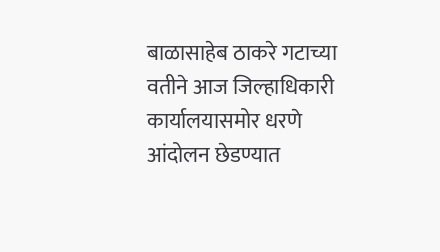बाळासाहेब ठाकरे गटाच्या वतीने आज जिल्हाधिकारी कार्यालयासमोर धरणे आंदोलन छेडण्यात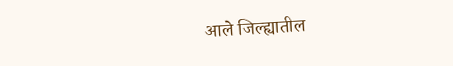आले जिल्ह्यातील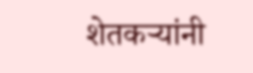शेतकऱ्यांनी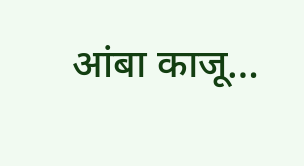आंबा काजू…